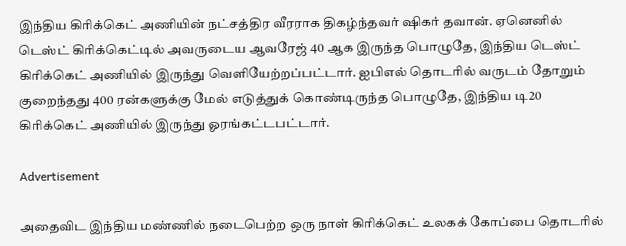இந்திய கிரிக்கெட் அணியின் நட்சத்திர வீரராக திகழ்ந்தவர் ஷிகர் தவான். ஏனெனில் டெஸ்ட் கிரிக்கெட்டில் அவருடைய ஆவரேஜ் 40 ஆக இருந்த பொழுதே, இந்திய டெஸ்ட் கிரிக்கெட் அணியில் இருந்து வெளியேற்றப்பட்டார். ஐபிஎல் தொடரில் வருடம் தோறும் குறைந்தது 400 ரன்களுக்கு மேல் எடுத்துக் கொண்டிருந்த பொழுதே, இந்திய டி20 கிரிக்கெட் அணியில் இருந்து ஓரங்கட்டபட்டார்.

Advertisement

அதைவிட இந்திய மண்ணில் நடைபெற்ற ஒரு நாள் கிரிக்கெட் உலகக் கோப்பை தொடரில்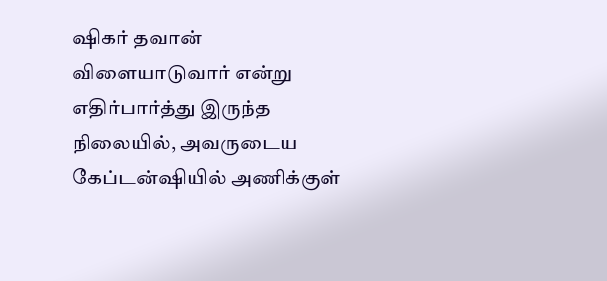ஷிகர் தவான் விளையாடுவார் என்று எதிர்பார்த்து இருந்த நிலையில், அவருடைய கேப்டன்ஷியில் அணிக்குள்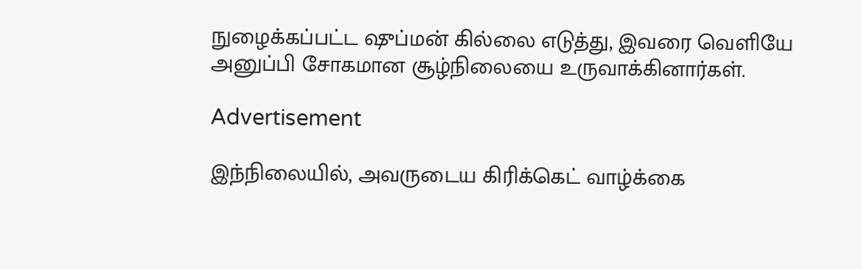நுழைக்கப்பட்ட ஷுப்மன் கில்லை எடுத்து, இவரை வெளியே அனுப்பி சோகமான சூழ்நிலையை உருவாக்கினார்கள்.

Advertisement

இந்நிலையில், அவருடைய கிரிக்கெட் வாழ்க்கை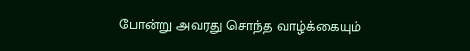போன்று அவரது சொந்த வாழ்க்கையும்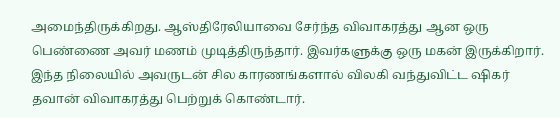அமைந்திருக்கிறது. ஆஸ்திரேலியாவை சேர்ந்த விவாகரத்து ஆன ஒரு பெண்ணை அவர் மணம் முடித்திருந்தார். இவர்களுக்கு ஒரு மகன் இருக்கிறார். இந்த நிலையில் அவருடன் சில காரணங்களால் விலகி வந்துவிட்ட ஷிகர் தவான் விவாகரத்து பெற்றுக் கொண்டார்.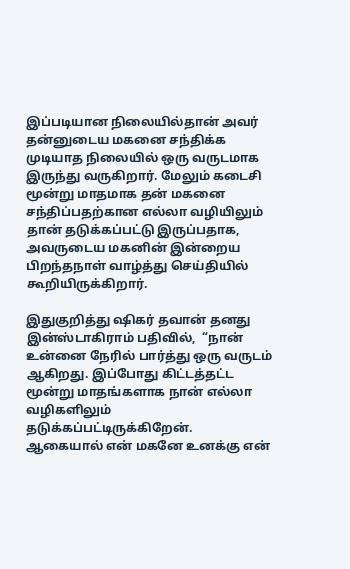இப்படியான நிலையில்தான் அவர் தன்னுடைய மகனை சந்திக்க முடியாத நிலையில் ஒரு வருடமாக இருந்து வருகிறார். மேலும் கடைசி மூன்று மாதமாக தன் மகனை சந்திப்பதற்கான எல்லா வழியிலும் தான் தடுக்கப்பட்டு இருப்பதாக, அவருடைய மகனின் இன்றைய பிறந்தநாள் வாழ்த்து செய்தியில் கூறியிருக்கிறார்.

இதுகுறித்து ஷிகர் தவான் தனது இன்ஸ்டாகிராம் பதிவில்,  “நான் உன்னை நேரில் பார்த்து ஒரு வருடம் ஆகிறது. இப்போது கிட்டத்தட்ட மூன்று மாதங்களாக நான் எல்லா வழிகளிலும் தடுக்கப்பட்டிருக்கிறேன். ஆகையால் என் மகனே உனக்கு என்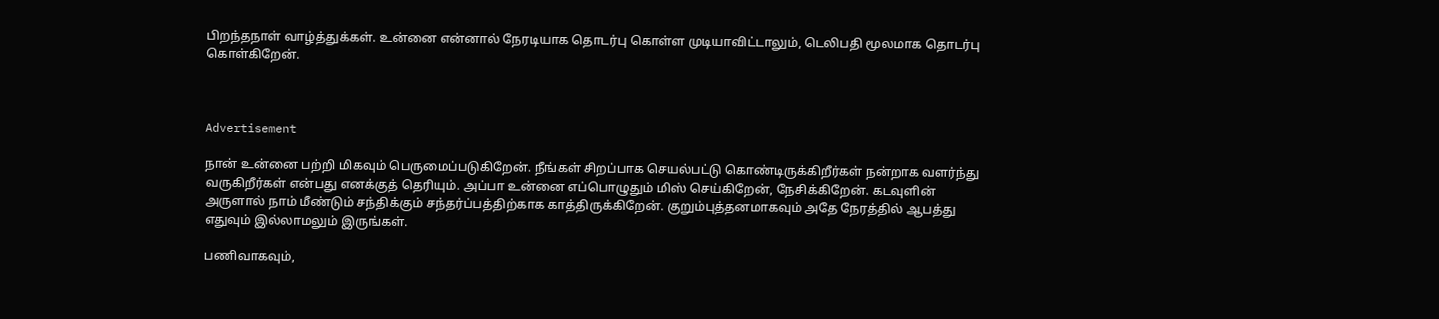பிறந்தநாள் வாழ்த்துக்கள். உன்னை என்னால் நேரடியாக தொடர்பு கொள்ள முடியாவிட்டாலும், டெலிபதி மூலமாக தொடர்பு கொள்கிறேன்.



Advertisement

நான் உன்னை பற்றி மிகவும் பெருமைப்படுகிறேன். நீங்கள் சிறப்பாக செயல்பட்டு கொண்டிருக்கிறீர்கள் நன்றாக வளர்ந்து வருகிறீர்கள் என்பது எனக்குத் தெரியும். அப்பா உன்னை எப்பொழுதும் மிஸ் செய்கிறேன், நேசிக்கிறேன். கடவுளின் அருளால் நாம் மீண்டும் சந்திக்கும் சந்தர்ப்பத்திற்காக காத்திருக்கிறேன். குறும்புத்தனமாகவும் அதே நேரத்தில் ஆபத்து எதுவும் இல்லாமலும் இருங்கள்.

பணிவாகவும்,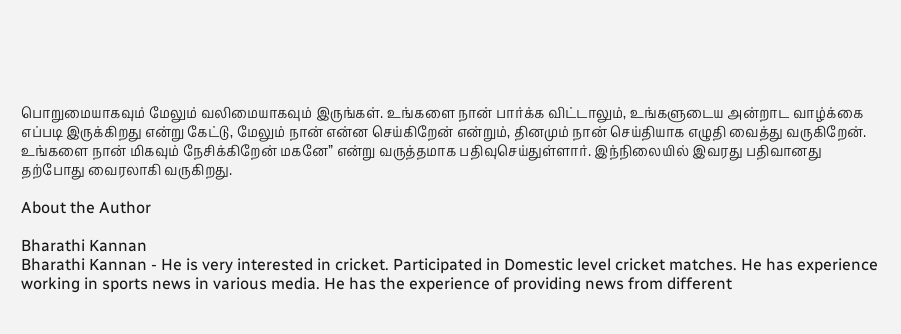பொறுமையாகவும் மேலும் வலிமையாகவும் இருங்கள். உங்களை நான் பார்க்க விட்டாலும், உங்களுடைய அன்றாட வாழ்க்கை எப்படி இருக்கிறது என்று கேட்டு, மேலும் நான் என்ன செய்கிறேன் என்றும், தினமும் நான் செய்தியாக எழுதி வைத்து வருகிறேன். உங்களை நான் மிகவும் நேசிக்கிறேன் மகனே” என்று வருத்தமாக பதிவுசெய்துள்ளார். இந்நிலையில் இவரது பதிவானது தற்போது வைரலாகி வருகிறது.

About the Author

Bharathi Kannan
Bharathi Kannan - He is very interested in cricket. Participated in Domestic level cricket matches. He has experience working in sports news in various media. He has the experience of providing news from different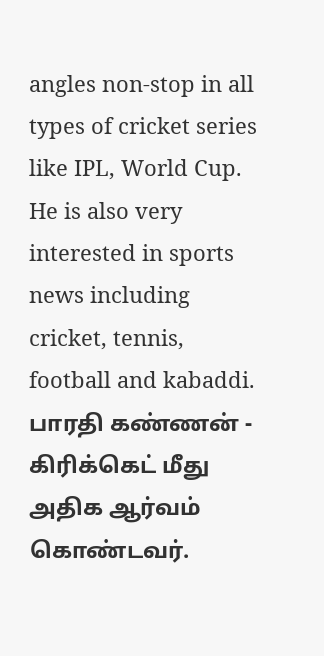angles non-stop in all types of cricket series like IPL, World Cup. He is also very interested in sports news including cricket, tennis, football and kabaddi. பாரதி கண்ணன் - கிரிக்கெட் மீது அதிக ஆர்வம் கொண்டவர்.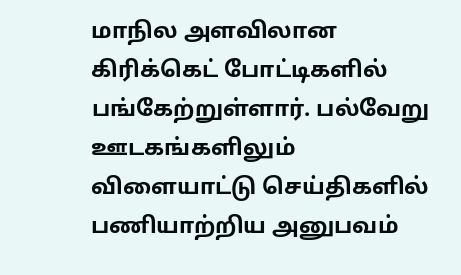மாநில அளவிலான கிரிக்கெட் போட்டிகளில் பங்கேற்றுள்ளார். பல்வேறு ஊடகங்களிலும் விளையாட்டு செய்திகளில் பணியாற்றிய அனுபவம்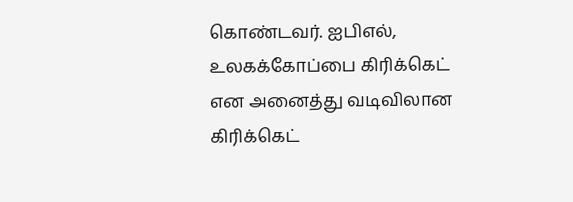கொண்டவர். ஐபிஎல், உலகக்கோப்பை கிரிக்கெட் என அனைத்து வடிவிலான கிரிக்கெட்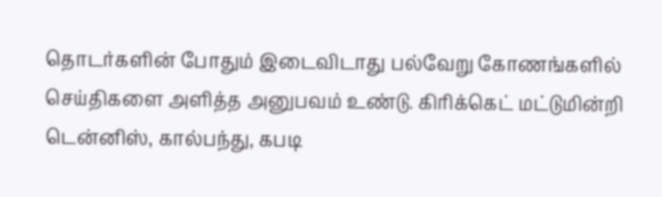தொடர்களின் போதும் இடைவிடாது பல்வேறு கோணங்களில் செய்திகளை அளித்த அனுபவம் உண்டு. கிரிக்கெட் மட்டுமின்றி டென்னிஸ், கால்பந்து, கபடி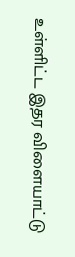உள்ளிட்ட இதர விளையாட்டு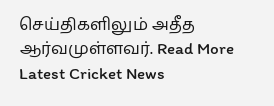செய்திகளிலும் அதீத ஆர்வமுள்ளவர். Read More
Latest Cricket News